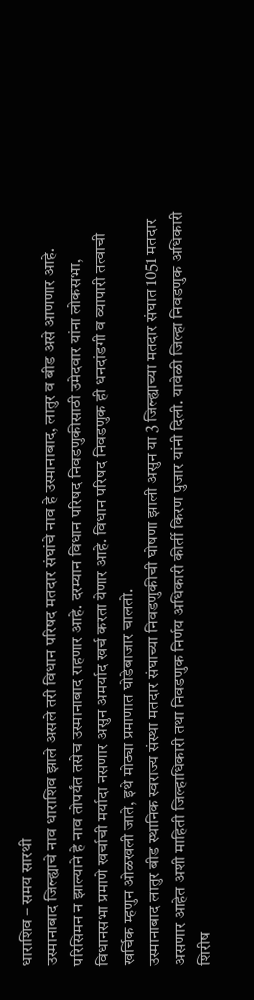धाराशिव – समय सारथी
उस्मानाबाद जिल्ह्याचे नाव धाराशिव झाले असले तरी विधान परिषद मतदार संघांचे नाव हे उस्मानाबाद, लातुर व बीड असे आणणार आहे. परिसिमन न झाल्याने हे नाव तोपर्यंत तसेच उस्मानाबाद राहणार आहे. दरम्यान विधान परिषद निवडणुकीसाठी उमेदवार यांना लोकसभा, विधानसभा प्रमाणे खर्चाची मर्यादा नसणार असुन अमर्याद खर्च करता येणार आहे. विधान परिषद निवडणुक ही धनदांडगी व व्यापारी तत्वाची खर्चिक म्हणुन ओळखली जाते, इथे मोठ्या प्रमाणात घोडेबाजार चालतो.
उस्मानाबाद लातुर बीड स्थानिक स्वराज्य संस्था मतदार संघाच्या निवडणुकीची घोषणा झाली असुन या 3 जिल्ह्याच्या मतदार संघात 1051 मतदार असणार आहेत अशी माहिती जिल्हाधिकारी तथा निवडणुक निर्णय अधिकारी कीर्ती किरण पुजार यांनी दिली. यावेळी जिल्हा निवडणुक अधिकारी शिरीष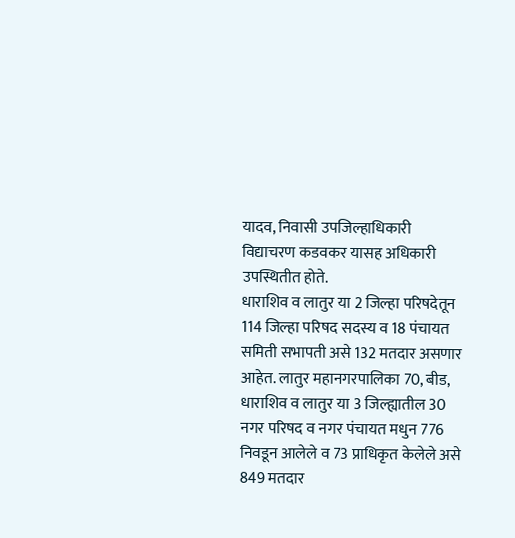यादव, निवासी उपजिल्हाधिकारी विद्याचरण कडवकर यासह अधिकारी उपस्थितीत होते.
धाराशिव व लातुर या 2 जिल्हा परिषदेतून 114 जिल्हा परिषद सदस्य व 18 पंचायत समिती सभापती असे 132 मतदार असणार आहेत. लातुर महानगरपालिका 70, बीड, धाराशिव व लातुर या 3 जिल्ह्यातील 30 नगर परिषद व नगर पंचायत मधुन 776 निवडून आलेले व 73 प्राधिकृत केलेले असे 849 मतदार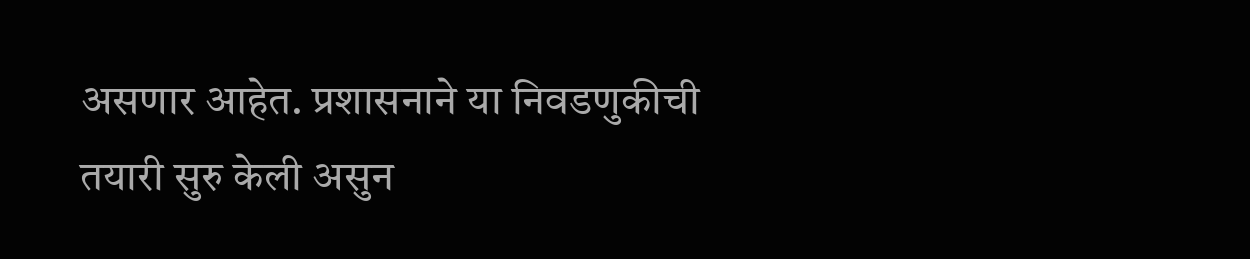असणार आहेत. प्रशासनाने या निवडणुकीची तयारी सुरु केली असुन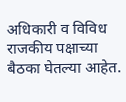अधिकारी व विविध राजकीय पक्षाच्या बैठका घेतल्या आहेत.